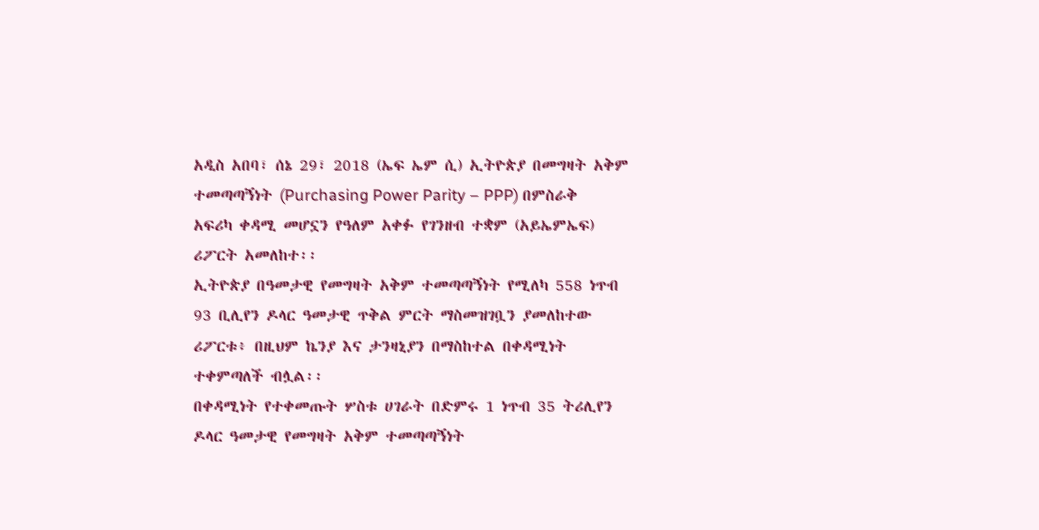አዲስ አበባ፣ ሰኔ 29፣ 2018 (ኤፍ ኤም ሲ) ኢትዮጵያ በመግዛት አቅም ተመጣጣኝነት (Purchasing Power Parity – PPP) በምስራቅ አፍሪካ ቀዳሚ መሆኗን የዓለም አቀፉ የገንዘብ ተቋም (አይኤምኤፍ) ሪፖርት አመለከተ፡፡
ኢትዮጵያ በዓመታዊ የመግዛት አቅም ተመጣጣኝነት የሚለካ 558 ነጥብ 93 ቢሊየን ዶላር ዓመታዊ ጥቅል ምርት ማስመዝገቧን ያመለከተው ሪፖርቱ፥ በዚህም ኬንያ እና ታንዛኒያን በማስከተል በቀዳሚነት ተቀምጣለች ብሏል፡፡
በቀዳሚነት የተቀመጡት ሦስቱ ሀገራት በድምሩ 1 ነጥብ 35 ትሪሊየን ዶላር ዓመታዊ የመግዛት አቅም ተመጣጣኝነት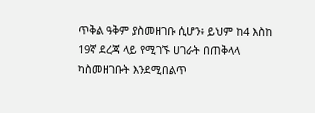ጥቅል ዓቅም ያስመዘገቡ ሲሆን፥ ይህም ከ4 እስከ 19ኛ ደረጃ ላይ የሚገኙ ሀገራት በጠቅላላ ካስመዘገቡት እንደሚበልጥ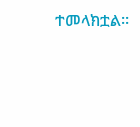ተመላክቷል፡፡